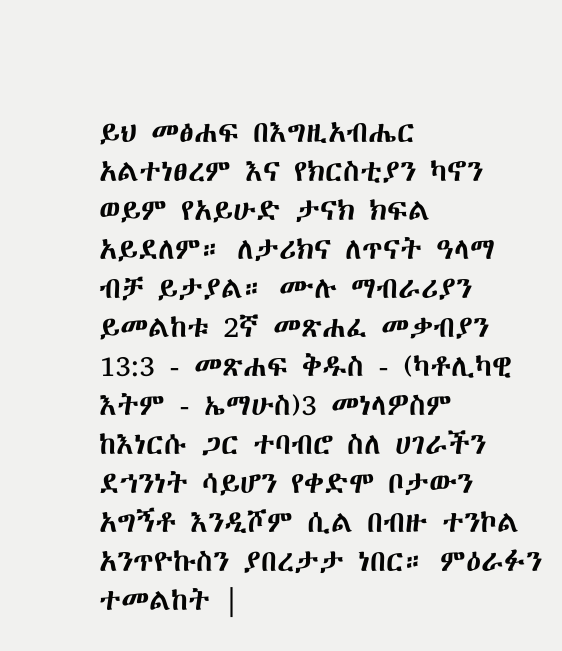ይህ መፅሐፍ በእግዚአብሔር አልተነፀረም እና የክርስቲያን ካኖን ወይም የአይሁድ ታናክ ክፍል አይደለም። ለታሪክና ለጥናት ዓላማ ብቻ ይታያል። ሙሉ ማብራሪያን ይመልከቱ 2ኛ መጽሐፈ መቃብያን 13:3 - መጽሐፍ ቅዱስ - (ካቶሊካዊ እትም - ኤማሁስ)3 መነላዎስም ከእነርሱ ጋር ተባብሮ ስለ ሀገራችን ደኀንነት ሳይሆን የቀድሞ ቦታውን አግኝቶ እንዲሾም ሲል በብዙ ተንኮል አንጥዮኩስን ያበረታታ ነበር። ምዕራፉን ተመልከት |